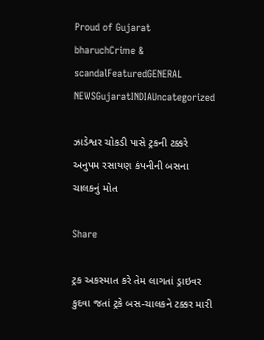Proud of Gujarat
bharuchCrime & scandalFeaturedGENERAL NEWSGujaratINDIAUncategorized

ઝાડેશ્વર ચોકડી પાસે ટ્રકની ટક્કરે અનુપમ રસાયણ કંપનીની બસના ચાલકનું મોત

Share

ટ્રક અકસ્માત કરે તેમ લાગતાં ડ્રાઇવર કુદવા જતાં ટ્રકે બસ-ચાલકને ટક્કર મારી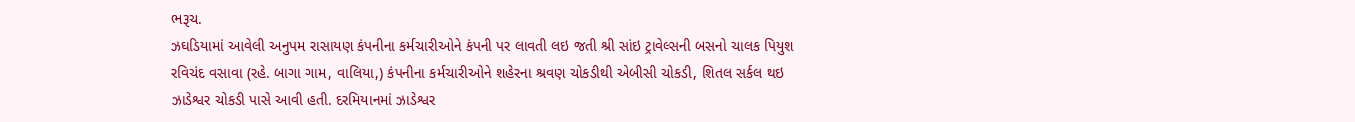ભરૂચ.
ઝઘડિયામાં આવેલી અનુપમ રાસાયણ કંપનીના કર્મચારીઓને કંપની પર લાવતી લઇ જતી શ્રી સાંઇ ટ્રાવેલ્સની બસનો ચાલક પિયુશ રવિચંદ વસાવા (રહે. બાગા ગામ, વાલિયા,) કંપનીના કર્મચારીઓને શહેરના શ્રવણ ચોકડીથી એબીસી ચોકડી, શિતલ સર્કલ થઇ ઝાડેશ્વર ચોકડી પાસે આવી હતી. દરમિયાનમાં ઝાડેશ્વર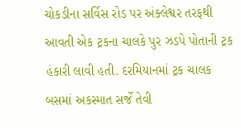ચોકડીના સર્વિસ રોડ પર અંક્લેશ્વર તરફથી આવતી એક ટ્રકના ચાલકે પુર ઝડપે પોતાની ટ્રક હંકારી લાવી હતી. દરમિયાનમાં ટ્રક ચાલક બસમાં અકસ્માત સર્જે તેવી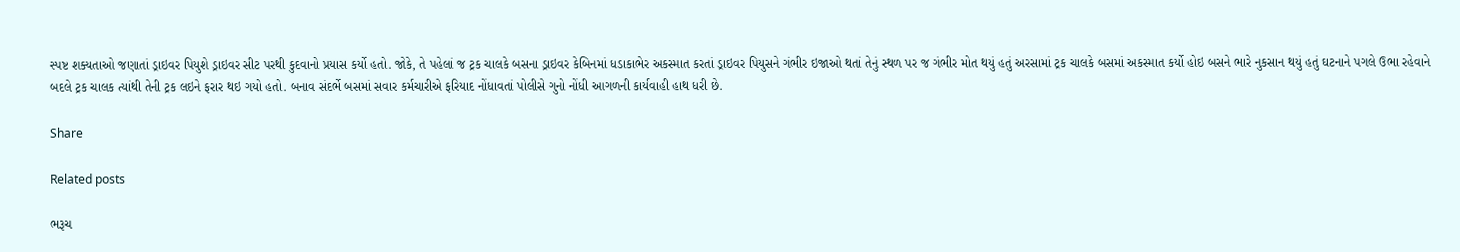સ્પષ્ટ શક્યતાઓ જણાતાં ડ્રાઇવર પિયુશે ડ્રાઇવર સીટ પરથી કુદવાનો પ્રયાસ કર્યો હતો. જોકે, તે પહેલાં જ ટ્રક ચાલકે બસના ડ્રાઇવર કેબિનમાં ધડાકાભેર અકસ્માત કરતાં ડ્રાઇવર પિયુસને ગંભીર ઇજાઓ થતાં તેનું સ્થળ પર જ ગંભીર મોત થયું હતું અરસામાં ટ્રક ચાલકે બસમાં અકસ્માત કર્યો હોઇ બસને ભારે નુકસાન થયું હતું ઘટનાને પગલે ઉભા રહેવાને બદલે ટ્રક ચાલક ત્યાંથી તેની ટ્રક લઇને ફરાર થઇ ગયો હતો. બનાવ સંદર્ભે બસમાં સવાર કર્મચારીએ ફરિયાદ નોંધાવતાં પોલીસે ગુનો નોંધી આગળની કાર્યવાહી હાથ ધરી છે.

Share

Related posts

ભરૂચ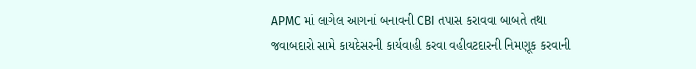APMC માં લાગેલ આગનાં બનાવની CBI તપાસ કરાવવા બાબતે તથા જવાબદારો સામે કાયદેસરની કાર્યવાહી કરવા વહીવટદારની નિમણૂક કરવાની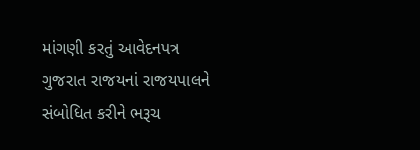માંગણી કરતું આવેદનપત્ર ગુજરાત રાજયનાં રાજયપાલને સંબોધિત કરીને ભરૂચ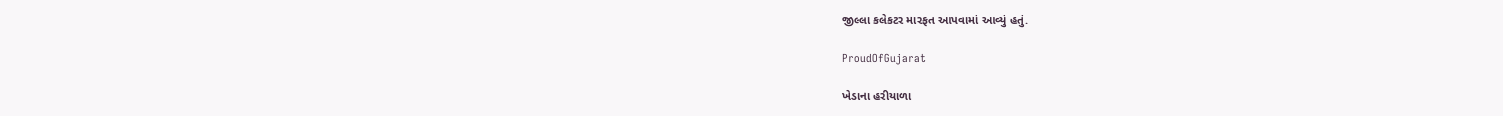જીલ્લા કલેકટર મારફત આપવામાં આવ્યું હતું.

ProudOfGujarat

ખેડાના હરીયાળા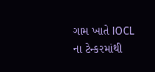ગામ ખાતે IOCL ના ટેન્કરમાંથી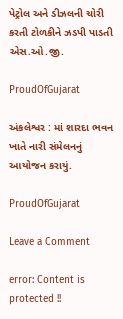પેટ્રોલ અને ડીઝલની ચોરી કરતી ટોળકીને ઝડપી પાડતી એસ.ઓ.જી.

ProudOfGujarat

અંકલેશ્વર : માં શારદા ભવન ખાતે નારી સંમેલનનું આયોજન કરાયું.

ProudOfGujarat

Leave a Comment

error: Content is protected !!